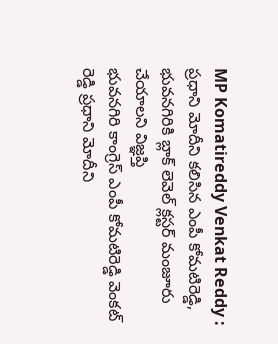MP Komatireddy Venkat Reddy : ప్రధాని మోదీని కలిసిన ఎంపీ కోమటిరెడ్డి, భువనగిరికి బ్లాక్ లెవెల్ క్లస్టర్ మంజూరు చేయాలని విజ్ఞప్తి
భువనగిరి కాంగ్రెస్ ఎంపీ కోమటిరెడ్డి వెంకట్ రెడ్డి ప్రధాని మోదీని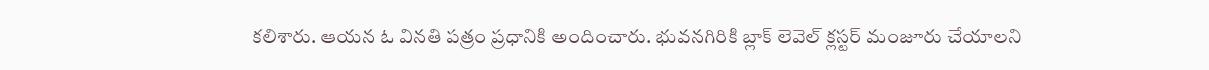కలిశారు. ఆయన ఓ వినతి పత్రం ప్రధానికి అందించారు. భువనగిరికి బ్లాక్ లెవెల్ క్లస్టర్ మంజూరు చేయాలని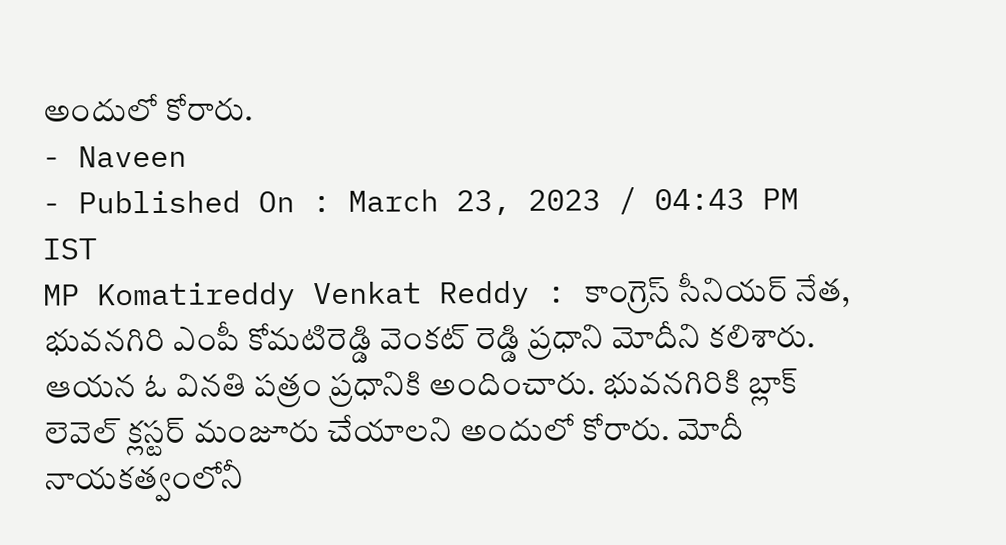అందులో కోరారు.
- Naveen
- Published On : March 23, 2023 / 04:43 PM IST
MP Komatireddy Venkat Reddy : కాంగ్రెస్ సీనియర్ నేత, భువనగిరి ఎంపీ కోమటిరెడ్డి వెంకట్ రెడ్డి ప్రధాని మోదీని కలిశారు. ఆయన ఓ వినతి పత్రం ప్రధానికి అందించారు. భువనగిరికి బ్లాక్ లెవెల్ క్లస్టర్ మంజూరు చేయాలని అందులో కోరారు. మోదీ నాయకత్వంలోనీ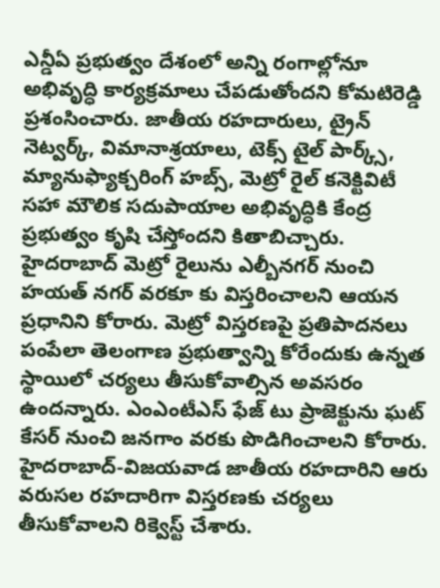ఎన్డీఏ ప్రభుత్వం దేశంలో అన్ని రంగాల్లోనూ అభివృద్ధి కార్యక్రమాలు చేపడుతోందని కోమటిరెడ్డి ప్రశంసించారు. జాతీయ రహదారులు, ట్రైన్ నెట్వర్క్, విమానాశ్రయాలు, టెక్స్ టైల్ పార్క్స్, మ్యానుఫ్యాక్చరింగ్ హబ్స్, మెట్రో రైల్ కనెక్టివిటీ సహా మౌలిక సదుపాయాల అభివృద్ధికి కేంద్ర ప్రభుత్వం కృషి చేస్తోందని కితాబిచ్చారు.
హైదరాబాద్ మెట్రో రైలును ఎల్బీనగర్ నుంచి హయత్ నగర్ వరకూ కు విస్తరించాలని ఆయన ప్రధానిని కోరారు. మెట్రో విస్తరణపై ప్రతిపాదనలు పంపేలా తెలంగాణ ప్రభుత్వాన్ని కోరేందుకు ఉన్నత స్థాయిలో చర్యలు తీసుకోవాల్సిన అవసరం ఉందన్నారు. ఎంఎంటీఎస్ ఫేజ్ టు ప్రాజెక్టును ఘట్ కేసర్ నుంచి జనగాం వరకు పొడిగించాలని కోరారు.
హైదరాబాద్-విజయవాడ జాతీయ రహదారిని ఆరు వరుసల రహదారిగా విస్తరణకు చర్యలు తీసుకోవాలని రిక్వెస్ట్ చేశారు.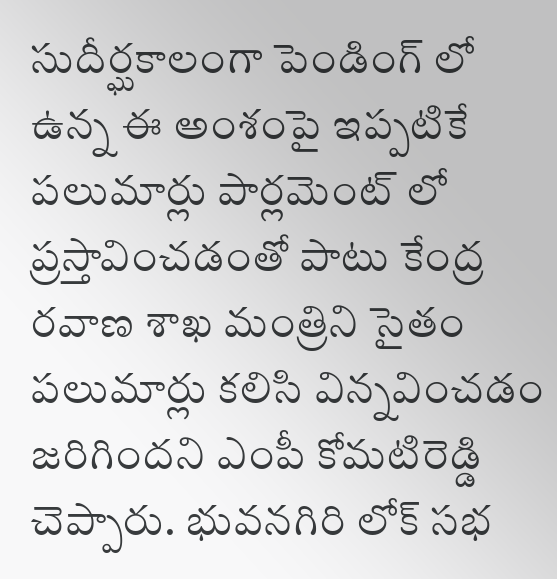సుదీర్ఘకాలంగా పెండింగ్ లో ఉన్న ఈ అంశంపై ఇప్పటికే పలుమార్లు పార్లమెంట్ లో ప్రస్తావించడంతో పాటు కేంద్ర రవాణ శాఖ మంత్రిని సైతం పలుమార్లు కలిసి విన్నవించడం జరిగిందని ఎంపీ కోమటిరెడ్డి చెప్పారు. భువనగిరి లోక్ సభ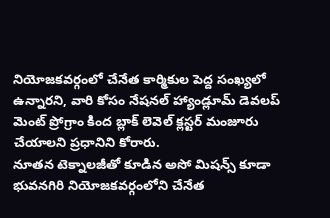నియోజకవర్గంలో చేనేత కార్మికుల పెద్ద సంఖ్యలో ఉన్నారని, వారి కోసం నేషనల్ హ్యాండ్లూమ్ డెవలప్ మెంట్ ప్రోగ్రాం కింద బ్లాక్ లెవెల్ క్లస్టర్ మంజూరు చేయాలని ప్రధానిని కోరారు.
నూతన టెక్నాలజీతో కూడిన అసో మిషన్స్ కూడా భువనగిరి నియోజకవర్గంలోని చేనేత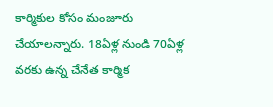కార్మికుల కోసం మంజూరు చేయాలన్నారు. 18ఏళ్ల నుండి 70ఏళ్ల వరకు ఉన్న చేనేత కార్మిక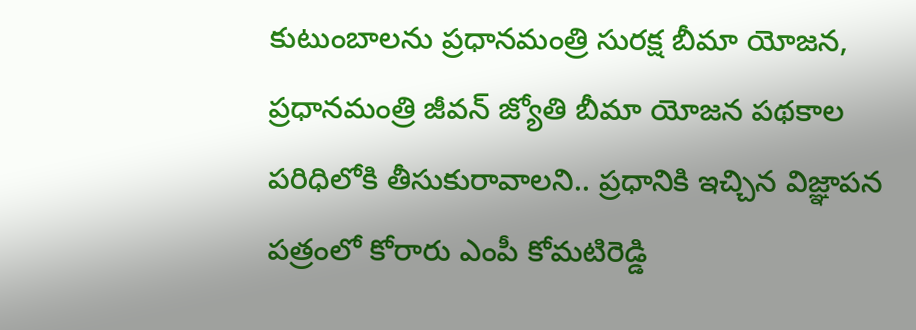కుటుంబాలను ప్రధానమంత్రి సురక్ష బీమా యోజన, ప్రధానమంత్రి జీవన్ జ్యోతి బీమా యోజన పథకాల పరిధిలోకి తీసుకురావాలని.. ప్రధానికి ఇచ్చిన విజ్ఞాపన పత్రంలో కోరారు ఎంపీ కోమటిరెడ్డి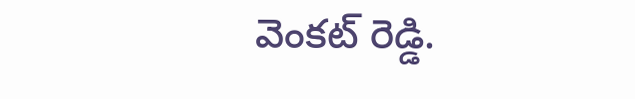వెంకట్ రెడ్డి.